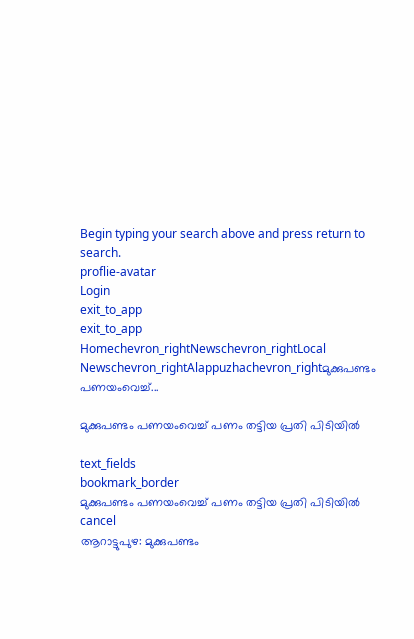Begin typing your search above and press return to search.
proflie-avatar
Login
exit_to_app
exit_to_app
Homechevron_rightNewschevron_rightLocal Newschevron_rightAlappuzhachevron_rightമുക്കുപണ്ടം പണയംവെച്ച്...

മുക്കുപണ്ടം പണയംവെച്ച് പണം തട്ടിയ പ്രതി പിടിയിൽ

text_fields
bookmark_border
മുക്കുപണ്ടം പണയംവെച്ച് പണം തട്ടിയ പ്രതി പിടിയിൽ
cancel
ആറാട്ടുപുഴ: മുക്കുപണ്ടം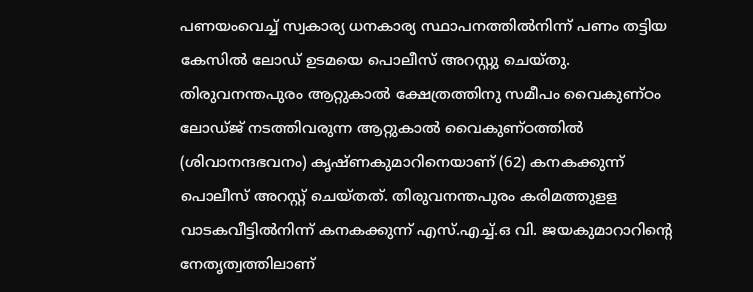പണയംവെച്ച് സ്വകാര്യ ധനകാര്യ സ്ഥാപനത്തിൽനിന്ന് പണം തട്ടിയ കേസിൽ ലോഡ് ഉടമയെ പൊലീസ് അറസ്റ്റു ചെയ്തു. തിരുവനന്തപുരം ആറ്റുകാൽ ക്ഷേത്രത്തിനു സമീപം വൈകുണ്ഠം ലോഡ്ജ് നടത്തിവരുന്ന ആറ്റുകാൽ വൈകുണ്ഠത്തിൽ (ശിവാനന്ദഭവനം) കൃഷ്ണകുമാറിനെയാണ് (62) കനകക്കുന്ന് പൊലീസ് അറസ്റ്റ് ചെയ്തത്. തിരുവനന്തപുരം കരിമത്തുളള വാടകവീട്ടിൽനിന്ന് കനകക്കുന്ന് എസ്.എച്ച്.ഒ വി. ജയകുമാറാറിന്റെ നേതൃത്വത്തിലാണ്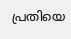പ്രതിയെ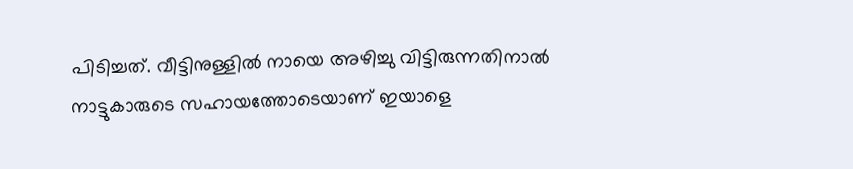പിടിച്ചത്. വീട്ടിനുള്ളിൽ നായെ അഴിച്ചു വിട്ടിരുന്നതിനാൽ നാട്ടുകാരുടെ സഹായത്തോടെയാണ് ഇയാളെ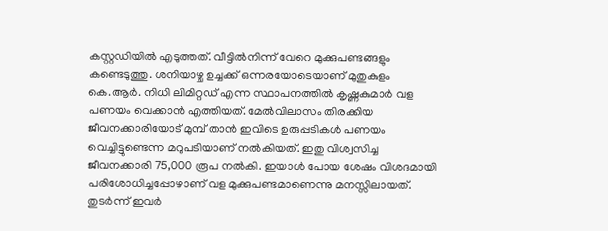കസ്റ്റഡിയിൽ എടുത്തത്. വീട്ടിൽനിന്ന് വേറെ മുക്കുപണ്ടങ്ങളും കണ്ടെടുത്തു. ശനിയാഴ്ച ഉച്ചക്ക് ഒന്നരയോടെയാണ് മുതുകുളം കെ.ആർ. നിധി ലിമിറ്റഡ് എന്ന സ്ഥാപനത്തിൽ കൃഷ്ണകുമാർ വള പണയം വെക്കാൻ എത്തിയത്. മേൽവിലാസം തിരക്കിയ ജീവനക്കാരിയോട് മുമ്പ് താൻ ഇവിടെ ഉരുപ്പടികൾ പണയം വെച്ചിട്ടുണ്ടെന്ന മറുപടിയാണ് നൽകിയത്. ഇതു വിശ്വസിച്ച ജീവനക്കാരി 75,000 രൂപ നൽകി. ഇയാൾ പോയ ശേഷം വിശദമായി പരിശോധിച്ചപ്പോഴാണ് വള മുക്കുപണ്ടമാണെന്നു മനസ്സിലായത്. തുടർന്ന് ഇവർ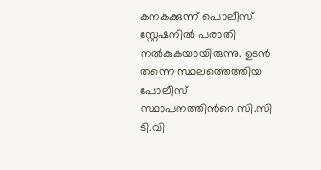കനകക്കുന്ന് പൊലീസ് സ്റ്റേഷനിൽ പരാതി നൽകുകയായിരുന്നു. ഉടൻ തന്നെ സ്ഥലത്തെത്തിയ പോലീസ് സ്ഥാപനത്തിന്‍റെ സി.സി ടി.വി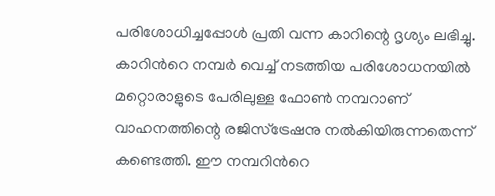പരിശോധിച്ചപ്പോൾ പ്രതി വന്ന കാറിന്റെ ദൃശ്യം ലഭിച്ചു. കാറിന്‍റെ നമ്പർ വെച്ച് നടത്തിയ പരിശോധനയിൽ മറ്റൊരാളുടെ പേരിലുള്ള ഫോൺ നമ്പറാണ് വാഹനത്തിന്റെ രജിസ്‌ട്രേഷനു നൽകിയിരുന്നതെന്ന് കണ്ടെത്തി. ഈ നമ്പറിന്‍റെ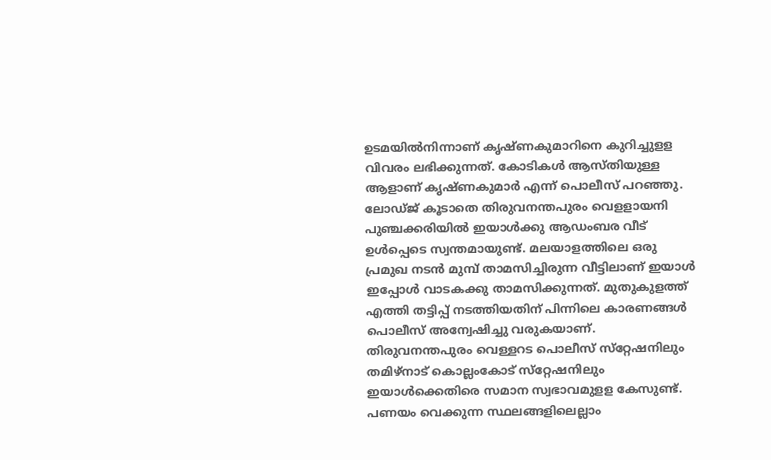ഉടമയിൽനിന്നാണ് കൃഷ്ണകുമാറിനെ കുറിച്ചുളള വിവരം ലഭിക്കുന്നത്. കോടികൾ ആസ്തിയുള്ള ആളാണ് കൃഷ്ണകുമാർ എന്ന് പൊലീസ് പറഞ്ഞു. ലോഡ്ജ് കൂടാതെ തിരുവനന്തപുരം വെളളായനി പുഞ്ചക്കരിയിൽ ഇയാൾക്കു ആഡംബര വീട് ഉൾപ്പെടെ സ്വന്തമായുണ്ട്. മലയാളത്തിലെ ഒരു പ്രമുഖ നടൻ മുമ്പ് താമസിച്ചിരുന്ന വീട്ടിലാണ് ഇയാൾ ഇപ്പോൾ വാടകക്കു താമസിക്കുന്നത്. മുതുകുളത്ത് എത്തി തട്ടിപ്പ് നടത്തിയതിന് പിന്നിലെ കാരണങ്ങൾ പൊലീസ് അന്വേഷിച്ചു വരുകയാണ്. തിരുവനന്തപുരം വെള്ളറട പൊലീസ് സ്‌റ്റേഷനിലും തമിഴ്‌നാട് കൊല്ലംകോട് സ്‌റ്റേഷനിലും ഇയാൾക്കെതിരെ സമാന സ്വഭാവമുളള കേസുണ്ട്. പണയം വെക്കുന്ന സ്ഥലങ്ങളിലെല്ലാം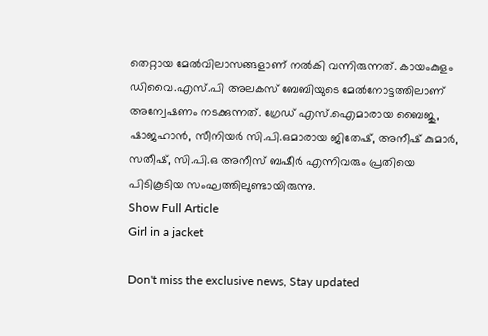തെറ്റായ മേൽവിലാസങ്ങളാണ് നൽകി വന്നിരുന്നത്. കായംകുളം ഡിവൈ.എസ്.പി അലകസ് ബേബിയുടെ മേൽനോട്ടത്തിലാണ് അന്വേഷണം നടക്കുന്നത്. ഗ്രേഡ് എസ്.ഐമാരായ ബൈജു, ഷാജഹാൻ, സീനിയർ സി.പി.ഒമാരായ ജിതേഷ്, അനീഷ് കുമാർ, സതീഷ്, സി.പി.ഒ അനീസ് ബഷീർ എന്നിവരും പ്രതിയെ പിടികൂടിയ സംഘത്തിലുണ്ടായിരുന്നു.
Show Full Article
Girl in a jacket

Don't miss the exclusive news, Stay updated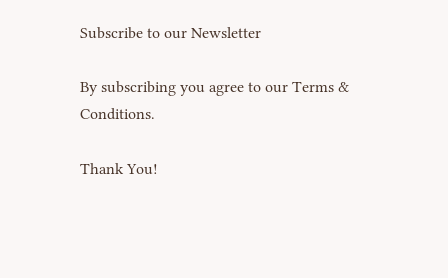Subscribe to our Newsletter

By subscribing you agree to our Terms & Conditions.

Thank You!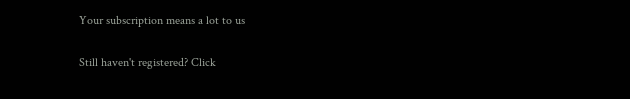Your subscription means a lot to us

Still haven't registered? Click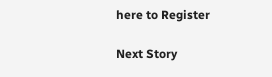here to Register

Next Story